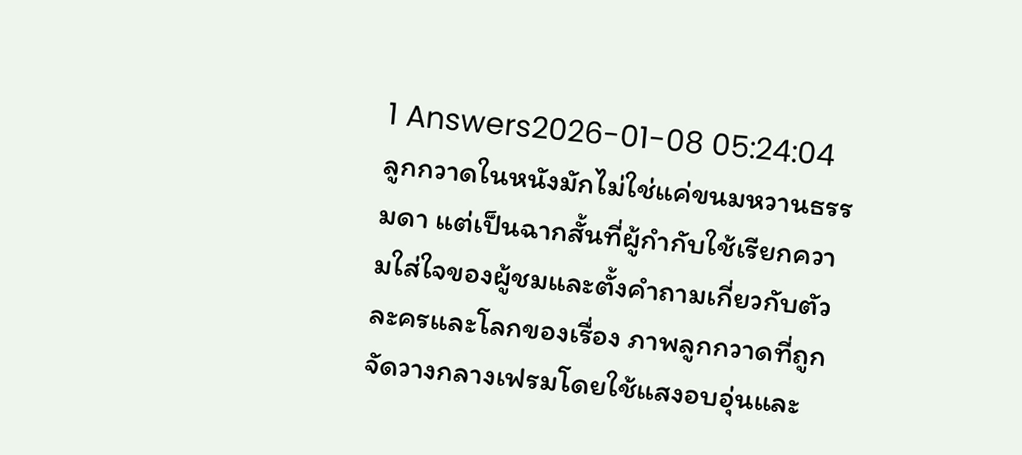1 Answers2026-01-08 05:24:04
ลูกกวาดในหนังมักไม่ใช่แค่ขนมหวานธรรมดา แต่เป็นฉากสั้นที่ผู้กำกับใช้เรียกความใส่ใจของผู้ชมและตั้งคำถามเกี่ยวกับตัวละครและโลกของเรื่อง ภาพลูกกวาดที่ถูกจัดวางกลางเฟรมโดยใช้แสงอบอุ่นและ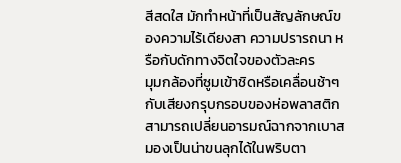สีสดใส มักทำหน้าที่เป็นสัญลักษณ์ของความไร้เดียงสา ความปรารถนา หรือกับดักทางจิตใจของตัวละคร
มุมกล้องที่ซูมเข้าชิดหรือเคลื่อนช้าๆ กับเสียงกรุบกรอบของห่อพลาสติก สามารถเปลี่ยนอารมณ์ฉากจากเบาสมองเป็นน่าขนลุกได้ในพริบตา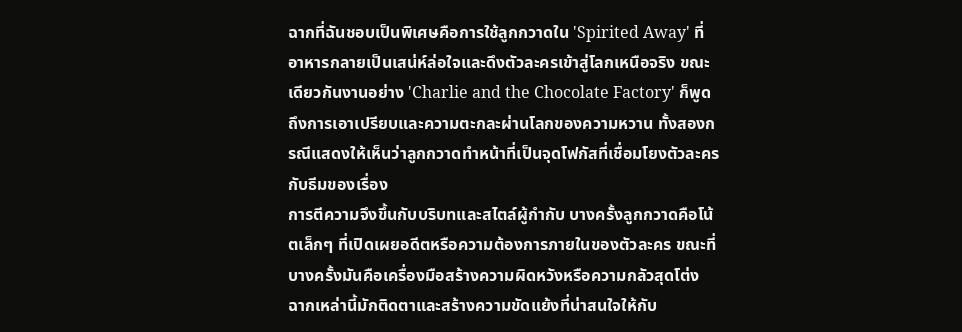ฉากที่ฉันชอบเป็นพิเศษคือการใช้ลูกกวาดใน 'Spirited Away' ที่อาหารกลายเป็นเสน่ห์ล่อใจและดึงตัวละครเข้าสู่โลกเหนือจริง ขณะเดียวกันงานอย่าง 'Charlie and the Chocolate Factory' ก็พูดถึงการเอาเปรียบและความตะกละผ่านโลกของความหวาน ทั้งสองกรณีแสดงให้เห็นว่าลูกกวาดทำหน้าที่เป็นจุดโฟกัสที่เชื่อมโยงตัวละครกับธีมของเรื่อง
การตีความจึงขึ้นกับบริบทและสไตล์ผู้กำกับ บางครั้งลูกกวาดคือโน้ตเล็กๆ ที่เปิดเผยอดีตหรือความต้องการภายในของตัวละคร ขณะที่บางครั้งมันคือเครื่องมือสร้างความผิดหวังหรือความกลัวสุดโต่ง ฉากเหล่านี้มักติดตาและสร้างความขัดแย้งที่น่าสนใจให้กับ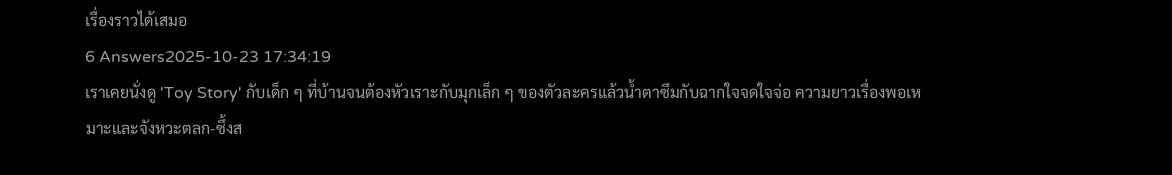เรื่องราวได้เสมอ
6 Answers2025-10-23 17:34:19
เราเคยนั่งดู 'Toy Story' กับเด็ก ๆ ที่บ้านจนต้องหัวเราะกับมุกเล็ก ๆ ของตัวละครแล้วน้ำตาซึมกับฉากใจจดใจจ่อ ความยาวเรื่องพอเหมาะและจังหวะตลก-ซึ้งส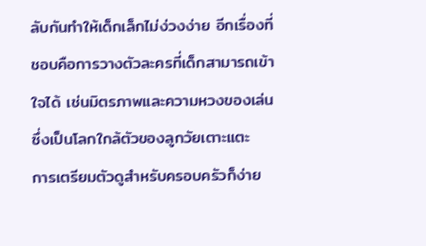ลับกันทำให้เด็กเล็กไม่ง่วงง่าย อีกเรื่องที่ชอบคือการวางตัวละครที่เด็กสามารถเข้าใจได้ เช่นมิตรภาพและความหวงของเล่นซึ่งเป็นโลกใกล้ตัวของลูกวัยเตาะแตะ
การเตรียมตัวดูสำหรับครอบครัวก็ง่าย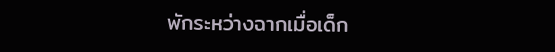พักระหว่างฉากเมื่อเด็ก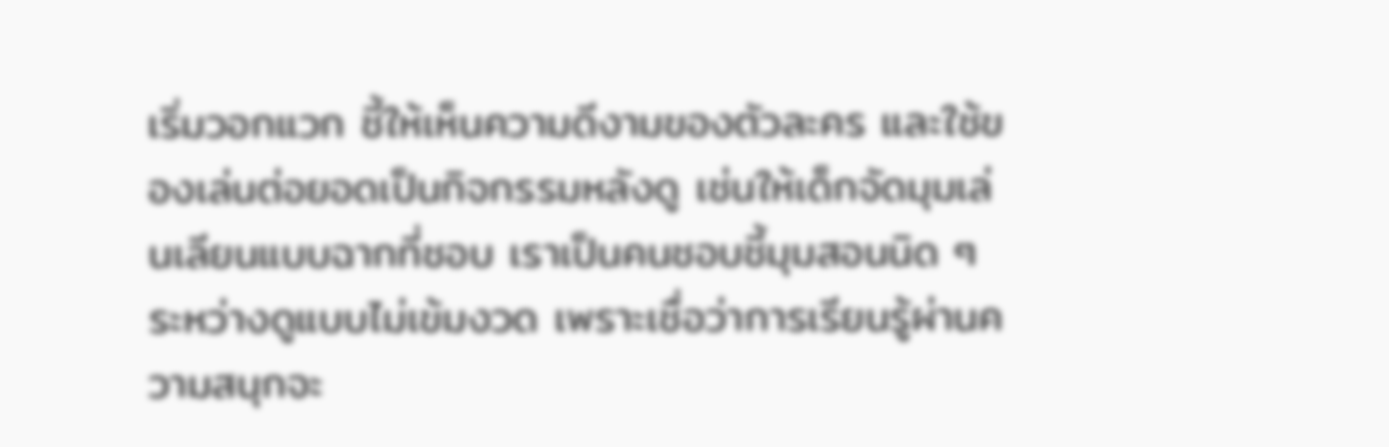เริ่มวอกแวก ชี้ให้เห็นความดีงามของตัวละคร และใช้ของเล่นต่อยอดเป็นกิจกรรมหลังดู เช่นให้เด็กจัดมุมเล่นเลียนแบบฉากที่ชอบ เราเป็นคนชอบชี้มุมสอนนิด ๆ ระหว่างดูแบบไม่เข้มงวด เพราะเชื่อว่าการเรียนรู้ผ่านความสนุกจะ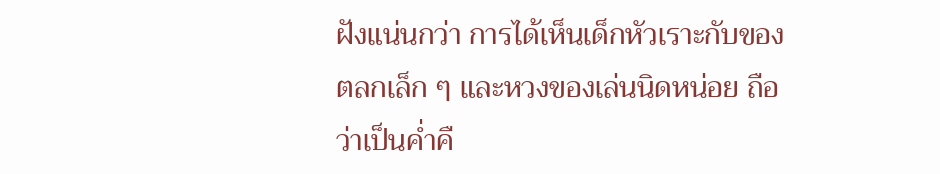ฝังแน่นกว่า การได้เห็นเด็กหัวเราะกับของตลกเล็ก ๆ และหวงของเล่นนิดหน่อย ถือว่าเป็นค่ำคื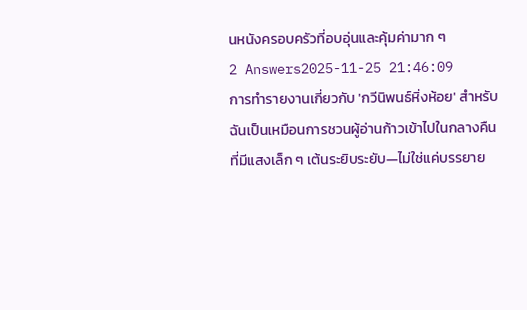นหนังครอบครัวที่อบอุ่นและคุ้มค่ามาก ๆ
2 Answers2025-11-25 21:46:09
การทำรายงานเกี่ยวกับ 'กวีนิพนธ์หิ่งห้อย' สำหรับฉันเป็นเหมือนการชวนผู้อ่านก้าวเข้าไปในกลางคืนที่มีแสงเล็ก ๆ เต้นระยิบระยับ—ไม่ใช่แค่บรรยาย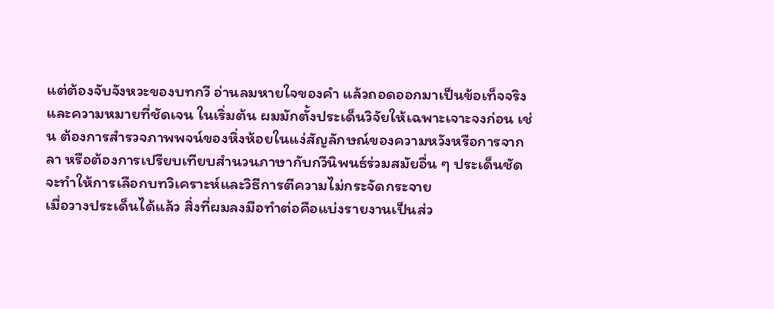แต่ต้องจับจังหวะของบทกวี อ่านลมหายใจของคำ แล้วถอดออกมาเป็นข้อเท็จจริงและความหมายที่ชัดเจน ในเริ่มต้น ผมมักตั้งประเด็นวิจัยให้เฉพาะเจาะจงก่อน เช่น ต้องการสำรวจภาพพจน์ของหิ่งห้อยในแง่สัญลักษณ์ของความหวังหรือการจากลา หรือต้องการเปรียบเทียบสำนวนภาษากับกวีนิพนธ์ร่วมสมัยอื่น ๆ ประเด็นชัดจะทำให้การเลือกบทวิเคราะห์และวิธีการตีความไม่กระจัดกระจาย
เมื่อวางประเด็นได้แล้ว สิ่งที่ผมลงมือทำต่อคือแบ่งรายงานเป็นส่ว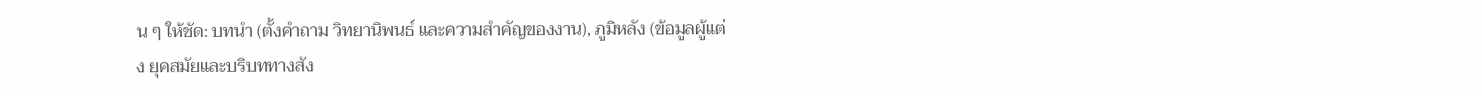น ๆ ให้ชัด: บทนำ (ตั้งคำถาม วิทยานิพนธ์ และความสำคัญของงาน), ภูมิหลัง (ข้อมูลผู้แต่ง ยุคสมัยและบริบททางสัง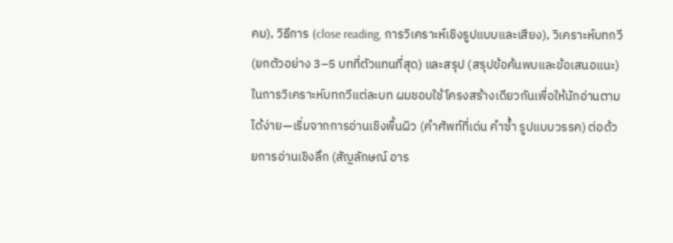คม), วิธีการ (close reading, การวิเคราะห์เชิงรูปแบบและเสียง), วิเคราะห์บทกวี (ยกตัวอย่าง 3–5 บทที่ตัวแทนที่สุด) และสรุป (สรุปข้อค้นพบและข้อเสนอแนะ) ในการวิเคราะห์บทกวีแต่ละบท ผมชอบใช้โครงสร้างเดียวกันเพื่อให้นักอ่านตามได้ง่าย—เริ่มจากการอ่านเชิงพื้นผิว (คำศัพท์ที่เด่น คำซ้ำ รูปแบบวรรค) ต่อด้วยการอ่านเชิงลึก (สัญลักษณ์ อาร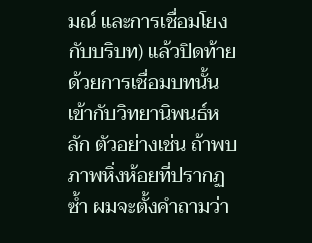มณ์ และการเชื่อมโยงกับบริบท) แล้วปิดท้ายด้วยการเชื่อมบทนั้นเข้ากับวิทยานิพนธ์หลัก ตัวอย่างเช่น ถ้าพบภาพหิ่งห้อยที่ปรากฏซ้ำ ผมจะตั้งคำถามว่า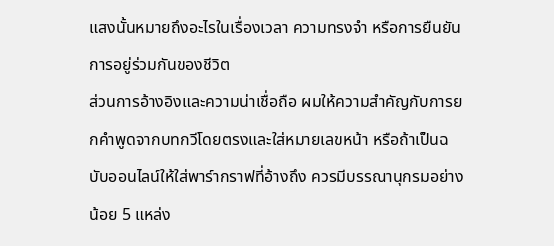แสงนั้นหมายถึงอะไรในเรื่องเวลา ความทรงจำ หรือการยืนยันการอยู่ร่วมกันของชีวิต
ส่วนการอ้างอิงและความน่าเชื่อถือ ผมให้ความสำคัญกับการยกคำพูดจากบทกวีโดยตรงและใส่หมายเลขหน้า หรือถ้าเป็นฉบับออนไลน์ให้ใส่พาร์ากราฟที่อ้างถึง ควรมีบรรณานุกรมอย่างน้อย 5 แหล่ง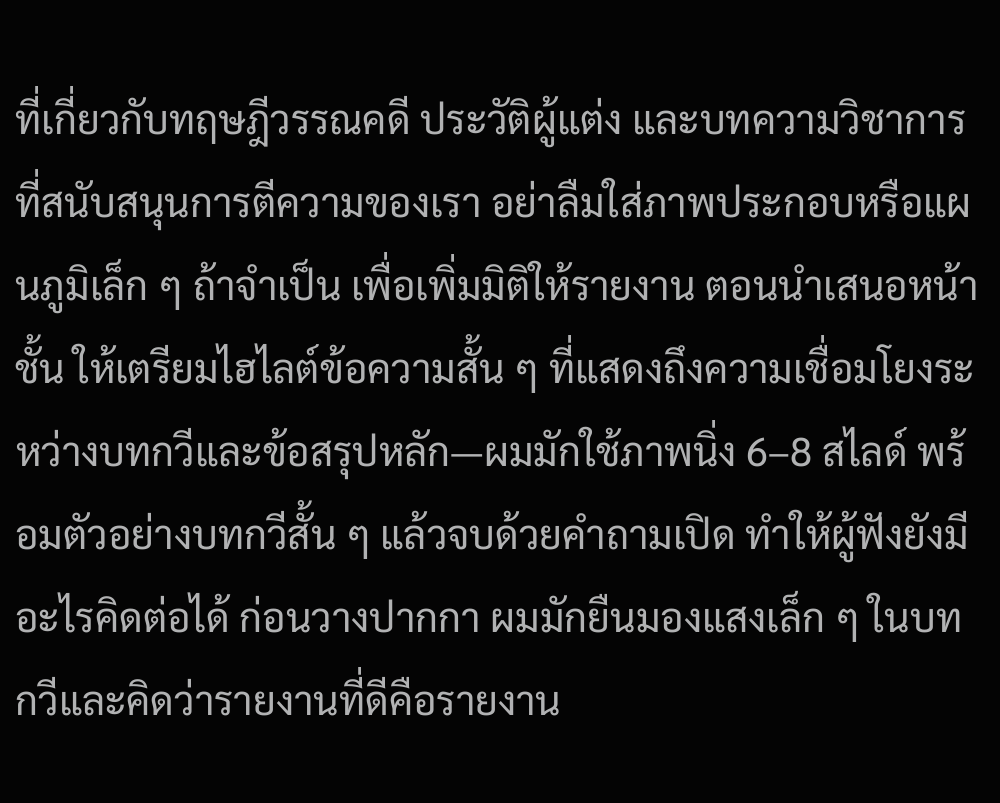ที่เกี่ยวกับทฤษฎีวรรณคดี ประวัติผู้แต่ง และบทความวิชาการที่สนับสนุนการตีความของเรา อย่าลืมใส่ภาพประกอบหรือแผนภูมิเล็ก ๆ ถ้าจำเป็น เพื่อเพิ่มมิติให้รายงาน ตอนนำเสนอหน้าชั้น ให้เตรียมไฮไลต์ข้อความสั้น ๆ ที่แสดงถึงความเชื่อมโยงระหว่างบทกวีและข้อสรุปหลัก—ผมมักใช้ภาพนิ่ง 6–8 สไลด์ พร้อมตัวอย่างบทกวีสั้น ๆ แล้วจบด้วยคำถามเปิด ทำให้ผู้ฟังยังมีอะไรคิดต่อได้ ก่อนวางปากกา ผมมักยืนมองแสงเล็ก ๆ ในบทกวีและคิดว่ารายงานที่ดีคือรายงาน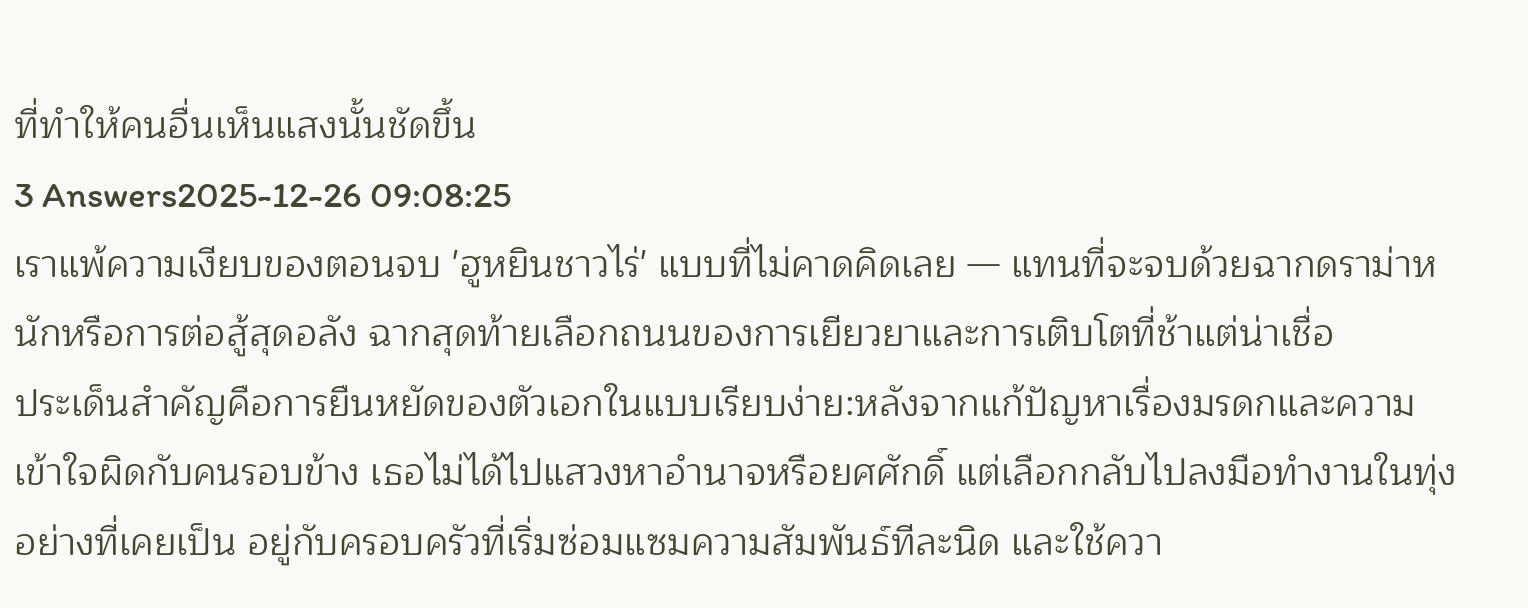ที่ทำให้คนอื่นเห็นแสงนั้นชัดขึ้น
3 Answers2025-12-26 09:08:25
เราแพ้ความเงียบของตอนจบ 'ฮูหยินชาวไร่' แบบที่ไม่คาดคิดเลย — แทนที่จะจบด้วยฉากดราม่าหนักหรือการต่อสู้สุดอลัง ฉากสุดท้ายเลือกถนนของการเยียวยาและการเติบโตที่ช้าแต่น่าเชื่อ
ประเด็นสำคัญคือการยืนหยัดของตัวเอกในแบบเรียบง่าย:หลังจากแก้ปัญหาเรื่องมรดกและความเข้าใจผิดกับคนรอบข้าง เธอไม่ได้ไปแสวงหาอำนาจหรือยศศักดิ์ แต่เลือกกลับไปลงมือทำงานในทุ่งอย่างที่เคยเป็น อยู่กับครอบครัวที่เริ่มซ่อมแซมความสัมพันธ์ทีละนิด และใช้ควา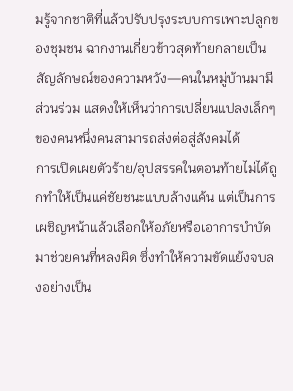มรู้จากชาติที่แล้วปรับปรุงระบบการเพาะปลูกของชุมชน ฉากงานเกี่ยวข้าวสุดท้ายกลายเป็นสัญลักษณ์ของความหวัง—คนในหมู่บ้านมามีส่วนร่วม แสดงให้เห็นว่าการเปลี่ยนแปลงเล็กๆ ของคนหนึ่งคนสามารถส่งต่อสู่สังคมได้
การเปิดเผยตัวร้าย/อุปสรรคในตอนท้ายไม่ได้ถูกทำให้เป็นแค่ชัยชนะแบบล้างแค้น แต่เป็นการเผชิญหน้าแล้วเลือกให้อภัยหรือเอาการบำบัดมาช่วยคนที่หลงผิด ซึ่งทำให้ความขัดแย้งจบลงอย่างเป็น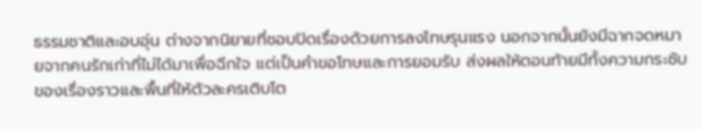ธรรมชาติและอบอุ่น ต่างจากนิยายที่ชอบปิดเรื่องด้วยการลงโทษรุนแรง นอกจากนั้นยังมีฉากจดหมายจากคนรักเก่าที่ไม่ได้มาเพื่อฉีกใจ แต่เป็นคำขอโทษและการยอมรับ ส่งผลให้ตอนท้ายมีทั้งความกระชับของเรื่องราวและพื้นที่ให้ตัวละครเติบโต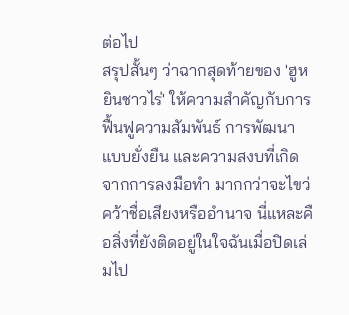ต่อไป
สรุปสั้นๆ ว่าฉากสุดท้ายของ 'ฮูหยินชาวไร่' ให้ความสำคัญกับการฟื้นฟูความสัมพันธ์ การพัฒนาแบบยั่งยืน และความสงบที่เกิดจากการลงมือทำ มากกว่าจะไขว่คว้าชื่อเสียงหรืออำนาจ นี่แหละคือสิ่งที่ยังติดอยู่ในใจฉันเมื่อปิดเล่มไป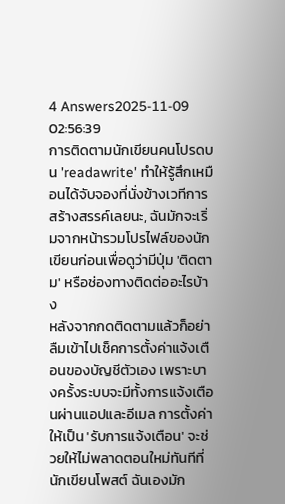4 Answers2025-11-09 02:56:39
การติดตามนักเขียนคนโปรดบน 'readawrite' ทำให้รู้สึกเหมือนได้จับจองที่นั่งข้างเวทีการสร้างสรรค์เลยนะ, ฉันมักจะเริ่มจากหน้ารวมโปรไฟล์ของนักเขียนก่อนเพื่อดูว่ามีปุ่ม 'ติดตาม' หรือช่องทางติดต่ออะไรบ้าง
หลังจากกดติดตามแล้วก็อย่าลืมเข้าไปเช็คการตั้งค่าแจ้งเตือนของบัญชีตัวเอง เพราะบางครั้งระบบจะมีทั้งการแจ้งเตือนผ่านแอปและอีเมล การตั้งค่าให้เป็น 'รับการแจ้งเตือน' จะช่วยให้ไม่พลาดตอนใหม่ทันทีที่นักเขียนโพสต์ ฉันเองมัก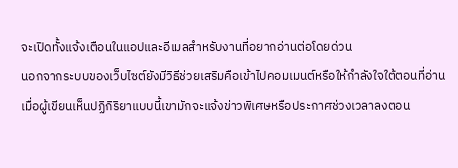จะเปิดทั้งแจ้งเตือนในแอปและอีเมลสำหรับงานที่อยากอ่านต่อโดยด่วน
นอกจากระบบของเว็บไซต์ยังมีวิธีช่วยเสริมคือเข้าไปคอมเมนต์หรือให้กำลังใจใต้ตอนที่อ่าน เมื่อผู้เขียนเห็นปฏิกิริยาแบบนี้เขามักจะแจ้งข่าวพิเศษหรือประกาศช่วงเวลาลงตอน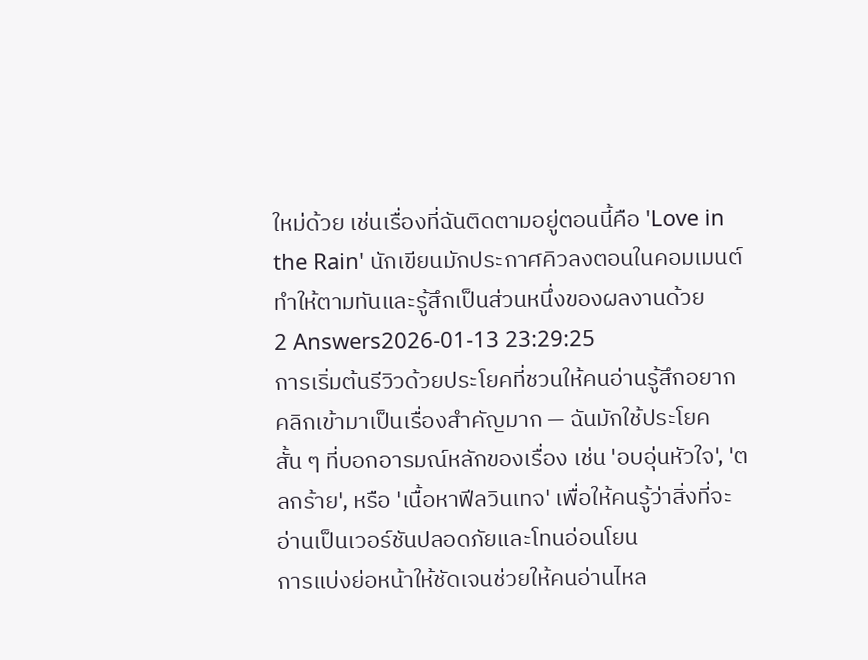ใหม่ด้วย เช่นเรื่องที่ฉันติดตามอยู่ตอนนี้คือ 'Love in the Rain' นักเขียนมักประกาศคิวลงตอนในคอมเมนต์ ทำให้ตามทันและรู้สึกเป็นส่วนหนึ่งของผลงานด้วย
2 Answers2026-01-13 23:29:25
การเริ่มต้นรีวิวด้วยประโยคที่ชวนให้คนอ่านรู้สึกอยากคลิกเข้ามาเป็นเรื่องสำคัญมาก — ฉันมักใช้ประโยคสั้น ๆ ที่บอกอารมณ์หลักของเรื่อง เช่น 'อบอุ่นหัวใจ', 'ตลกร้าย', หรือ 'เนื้อหาฟีลวินเทจ' เพื่อให้คนรู้ว่าสิ่งที่จะอ่านเป็นเวอร์ชันปลอดภัยและโทนอ่อนโยน
การแบ่งย่อหน้าให้ชัดเจนช่วยให้คนอ่านไหล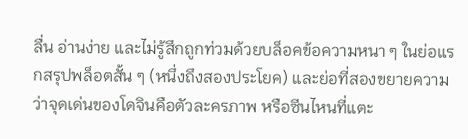ลื่น อ่านง่าย และไม่รู้สึกถูกท่วมด้วยบล็อคข้อความหนา ๆ ในย่อแรกสรุปพล็อตสั้น ๆ (หนึ่งถึงสองประโยค) และย่อที่สองขยายความว่าจุดเด่นของโดจินคือตัวละครภาพ หรือซีนไหนที่แตะ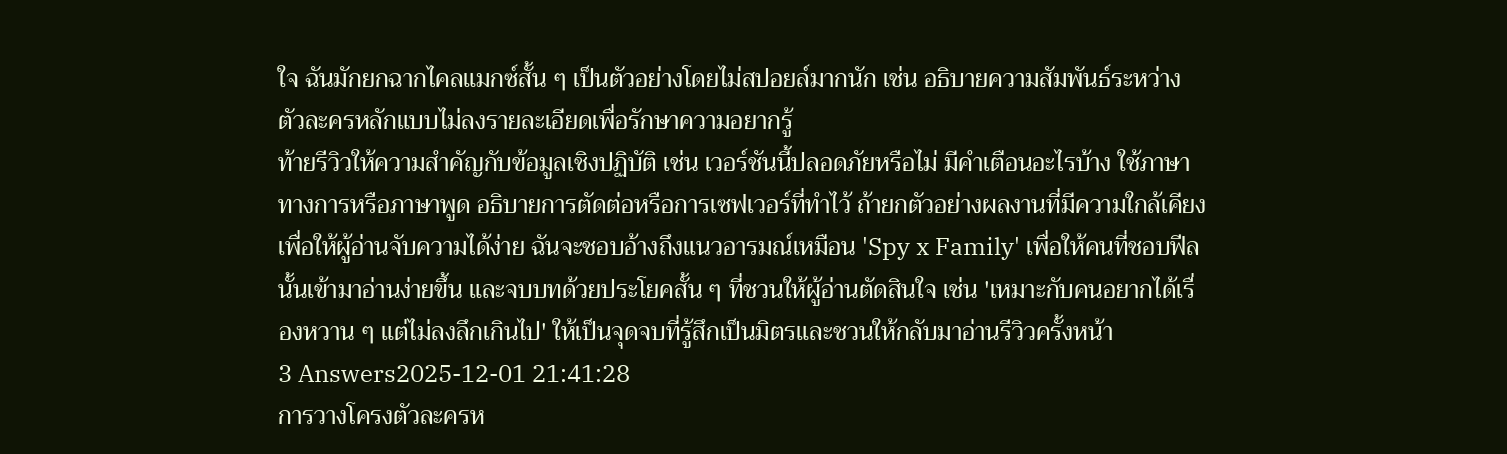ใจ ฉันมักยกฉากไคลแมกซ์สั้น ๆ เป็นตัวอย่างโดยไม่สปอยล์มากนัก เช่น อธิบายความสัมพันธ์ระหว่างตัวละครหลักแบบไม่ลงรายละเอียดเพื่อรักษาความอยากรู้
ท้ายรีวิวให้ความสำคัญกับข้อมูลเชิงปฏิบัติ เช่น เวอร์ชันนี้ปลอดภัยหรือไม่ มีคำเตือนอะไรบ้าง ใช้ภาษาทางการหรือภาษาพูด อธิบายการตัดต่อหรือการเซฟเวอร์ที่ทำไว้ ถ้ายกตัวอย่างผลงานที่มีความใกล้เคียงเพื่อให้ผู้อ่านจับความได้ง่าย ฉันจะชอบอ้างถึงแนวอารมณ์เหมือน 'Spy x Family' เพื่อให้คนที่ชอบฟีลนั้นเข้ามาอ่านง่ายขึ้น และจบบทด้วยประโยคสั้น ๆ ที่ชวนให้ผู้อ่านตัดสินใจ เช่น 'เหมาะกับคนอยากได้เรื่องหวาน ๆ แต่ไม่ลงลึกเกินไป' ให้เป็นจุดจบที่รู้สึกเป็นมิตรและชวนให้กลับมาอ่านรีวิวครั้งหน้า
3 Answers2025-12-01 21:41:28
การวางโครงตัวละครห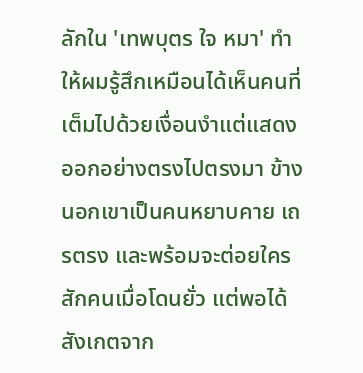ลักใน 'เทพบุตร ใจ หมา' ทำให้ผมรู้สึกเหมือนได้เห็นคนที่เต็มไปด้วยเงื่อนงำแต่แสดงออกอย่างตรงไปตรงมา ข้างนอกเขาเป็นคนหยาบคาย เถรตรง และพร้อมจะต่อยใครสักคนเมื่อโดนยั่ว แต่พอได้สังเกตจาก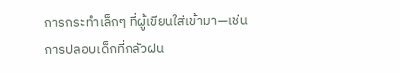การกระทำเล็กๆ ที่ผู้เขียนใส่เข้ามา—เช่นการปลอบเด็กที่กลัวฝน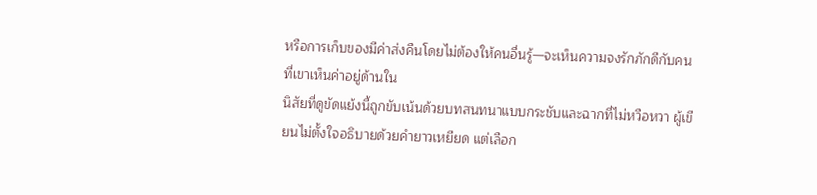หรือการเก็บของมีค่าส่งคืนโดยไม่ต้องให้คนอื่นรู้—จะเห็นความจงรักภักดีกับคนที่เขาเห็นค่าอยู่ด้านใน
นิสัยที่ดูขัดแย้งนี้ถูกขับเน้นด้วยบทสนทนาแบบกระชับและฉากที่ไม่หวือหวา ผู้เขียนไม่ตั้งใจอธิบายด้วยคำยาวเหยียด แต่เลือก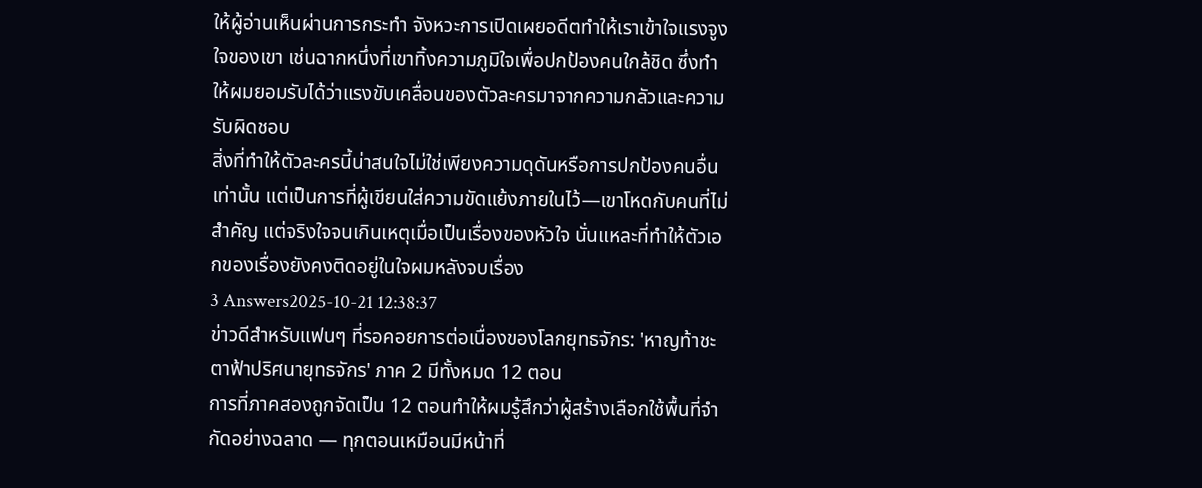ให้ผู้อ่านเห็นผ่านการกระทำ จังหวะการเปิดเผยอดีตทำให้เราเข้าใจแรงจูงใจของเขา เช่นฉากหนึ่งที่เขาทิ้งความภูมิใจเพื่อปกป้องคนใกล้ชิด ซึ่งทำให้ผมยอมรับได้ว่าแรงขับเคลื่อนของตัวละครมาจากความกลัวและความรับผิดชอบ
สิ่งที่ทำให้ตัวละครนี้น่าสนใจไม่ใช่เพียงความดุดันหรือการปกป้องคนอื่นเท่านั้น แต่เป็นการที่ผู้เขียนใส่ความขัดแย้งภายในไว้—เขาโหดกับคนที่ไม่สำคัญ แต่จริงใจจนเกินเหตุเมื่อเป็นเรื่องของหัวใจ นั่นแหละที่ทำให้ตัวเอกของเรื่องยังคงติดอยู่ในใจผมหลังจบเรื่อง
3 Answers2025-10-21 12:38:37
ข่าวดีสำหรับแฟนๆ ที่รอคอยการต่อเนื่องของโลกยุทธจักร: 'หาญท้าชะตาฟ้าปริศนายุทธจักร' ภาค 2 มีทั้งหมด 12 ตอน
การที่ภาคสองถูกจัดเป็น 12 ตอนทำให้ผมรู้สึกว่าผู้สร้างเลือกใช้พื้นที่จำกัดอย่างฉลาด — ทุกตอนเหมือนมีหน้าที่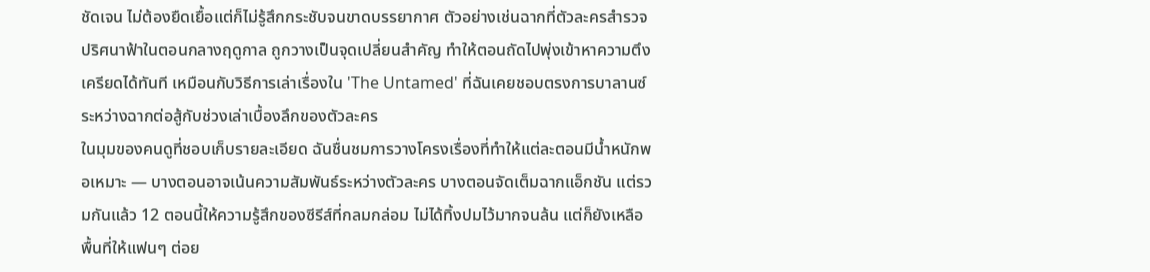ชัดเจน ไม่ต้องยืดเยื้อแต่ก็ไม่รู้สึกกระชับจนขาดบรรยากาศ ตัวอย่างเช่นฉากที่ตัวละครสำรวจปริศนาฟ้าในตอนกลางฤดูกาล ถูกวางเป็นจุดเปลี่ยนสำคัญ ทำให้ตอนถัดไปพุ่งเข้าหาความตึงเครียดได้ทันที เหมือนกับวิธีการเล่าเรื่องใน 'The Untamed' ที่ฉันเคยชอบตรงการบาลานซ์ระหว่างฉากต่อสู้กับช่วงเล่าเบื้องลึกของตัวละคร
ในมุมของคนดูที่ชอบเก็บรายละเอียด ฉันชื่นชมการวางโครงเรื่องที่ทำให้แต่ละตอนมีน้ำหนักพอเหมาะ — บางตอนอาจเน้นความสัมพันธ์ระหว่างตัวละคร บางตอนจัดเต็มฉากแอ็กชัน แต่รวมกันแล้ว 12 ตอนนี้ให้ความรู้สึกของซีรีส์ที่กลมกล่อม ไม่ได้ทิ้งปมไว้มากจนล้น แต่ก็ยังเหลือพื้นที่ให้แฟนๆ ต่อย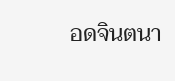อดจินตนา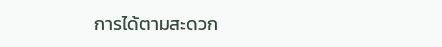การได้ตามสะดวก